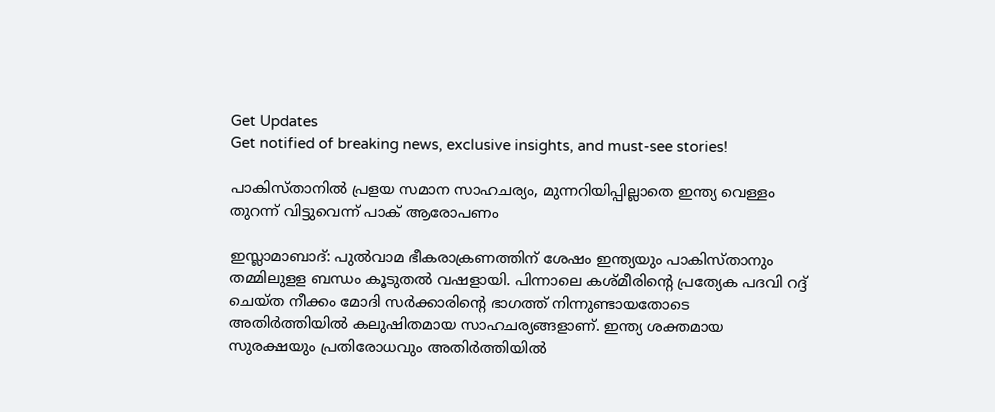Get Updates
Get notified of breaking news, exclusive insights, and must-see stories!

പാകിസ്താനിൽ പ്രളയ സമാന സാഹചര്യം, മുന്നറിയിപ്പില്ലാതെ ഇന്ത്യ വെള്ളം തുറന്ന് വിട്ടുവെന്ന് പാക് ആരോപണം

ഇസ്ലാമാബാദ്: പുല്‍വാമ ഭീകരാക്രണത്തിന് ശേഷം ഇന്ത്യയും പാകിസ്താനും തമ്മിലുളള ബന്ധം കൂടുതല്‍ വഷളായി. പിന്നാലെ കശ്മീരിന്റെ പ്രത്യേക പദവി റദ്ദ് ചെയ്ത നീക്കം മോദി സര്‍ക്കാരിന്റെ ഭാഗത്ത് നിന്നുണ്ടായതോടെ അതിര്‍ത്തിയില്‍ കലുഷിതമായ സാഹചര്യങ്ങളാണ്. ഇന്ത്യ ശക്തമായ സുരക്ഷയും പ്രതിരോധവും അതിര്‍ത്തിയില്‍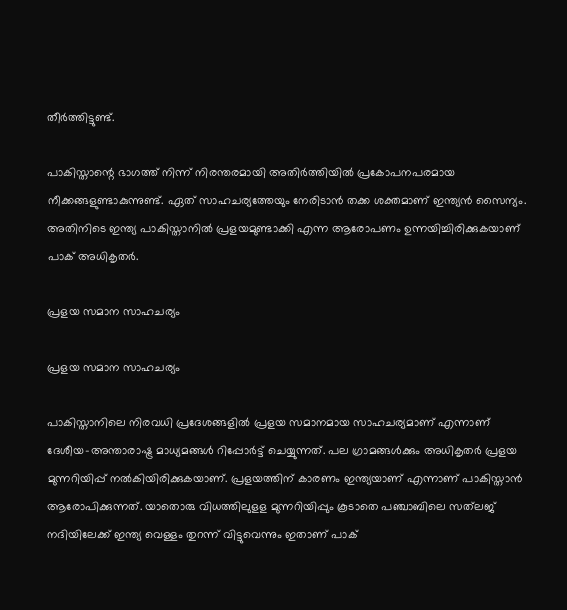തീര്‍ത്തിട്ടുണ്ട്.

പാകിസ്താന്റെ ഭാഗത്ത് നിന്ന് നിരന്തരമായി അതിര്‍ത്തിയില്‍ പ്രകോപനപരമായ നീക്കങ്ങളുണ്ടാകുന്നുണ്ട്. ഏത് സാഹചര്യത്തേയും നേരിടാന്‍ തക്ക ശക്തമാണ് ഇന്ത്യന്‍ സൈന്യം. അതിനിടെ ഇന്ത്യ പാകിസ്താനില്‍ പ്രളയമുണ്ടാക്കി എന്ന ആരോപണം ഉന്നയിച്ചിരിക്കുകയാണ് പാക് അധികൃതര്‍.

പ്രളയ സമാന സാഹചര്യം

പ്രളയ സമാന സാഹചര്യം

പാകിസ്താനിലെ നിരവധി പ്രദേശങ്ങളില്‍ പ്രളയ സമാനമായ സാഹചര്യമാണ് എന്നാണ് ദേശീയ-അന്താരാഷ്ട്ര മാധ്യമങ്ങള്‍ റിപ്പോര്‍ട്ട് ചെയ്യുന്നത്. പല ഗ്രാമങ്ങള്‍ക്കും അധികൃതര്‍ പ്രളയ മുന്നറിയിപ്പ് നല്‍കിയിരിക്കുകയാണ്. പ്രളയത്തിന് കാരണം ഇന്ത്യയാണ് എന്നാണ് പാകിസ്താന്‍ ആരോപിക്കുന്നത്. യാതൊരു വിധത്തിലുളള മുന്നറിയിപ്പും കൂടാതെ പഞ്ചാബിലെ സത്‌ലജ് നദിയിലേക്ക് ഇന്ത്യ വെള്ളം തുറന്ന് വിട്ടുവെന്നും ഇതാണ് പാക്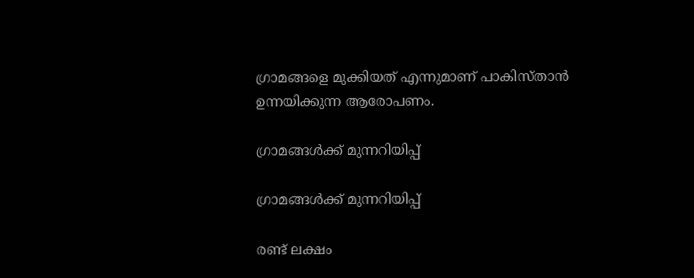ഗ്രാമങ്ങളെ മുക്കിയത് എന്നുമാണ് പാകിസ്താന്‍ ഉന്നയിക്കുന്ന ആരോപണം.

ഗ്രാമങ്ങൾക്ക് മുന്നറിയിപ്പ്

ഗ്രാമങ്ങൾക്ക് മുന്നറിയിപ്പ്

രണ്ട് ലക്ഷം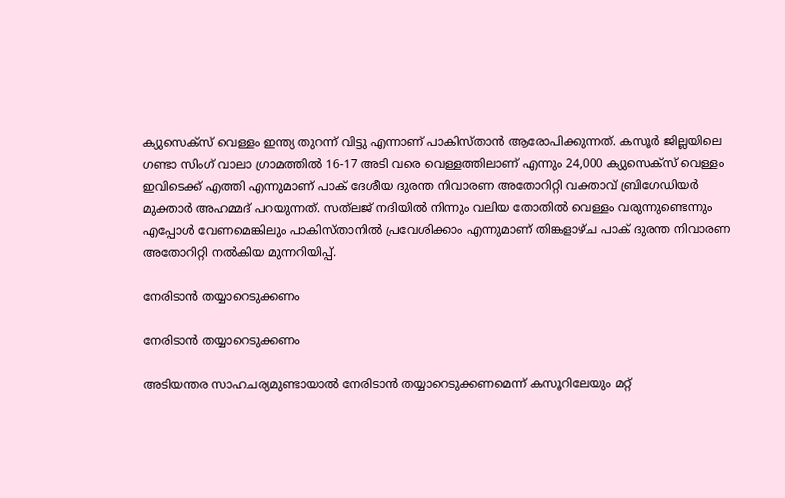ക്യുസെക്‌സ് വെള്ളം ഇന്ത്യ തുറന്ന് വിട്ടു എന്നാണ് പാകിസ്താന്‍ ആരോപിക്കുന്നത്. കസൂര്‍ ജില്ലയിലെ ഗണ്ടാ സിംഗ് വാലാ ഗ്രാമത്തില്‍ 16-17 അടി വരെ വെള്ളത്തിലാണ് എന്നും 24,000 ക്യുസെക്‌സ് വെള്ളം ഇവിടെക്ക് എത്തി എന്നുമാണ് പാക് ദേശീയ ദുരന്ത നിവാരണ അതോറിറ്റി വക്താവ് ബ്രിഗേഡിയര്‍ മുക്താര്‍ അഹമ്മദ് പറയുന്നത്. സത്‌ലജ് നദിയില്‍ നിന്നും വലിയ തോതില്‍ വെള്ളം വരുന്നുണ്ടെന്നും എപ്പോള്‍ വേണമെങ്കിലും പാകിസ്താനില്‍ പ്രവേശിക്കാം എന്നുമാണ് തിങ്കളാഴ്ച പാക് ദുരന്ത നിവാരണ അതോറിറ്റി നല്‍കിയ മുന്നറിയിപ്പ്.

നേരിടാൻ തയ്യാറെടുക്കണം

നേരിടാൻ തയ്യാറെടുക്കണം

അടിയന്തര സാഹചര്യമുണ്ടായാല്‍ നേരിടാന്‍ തയ്യാറെടുക്കണമെന്ന് കസൂറിലേയും മറ്റ്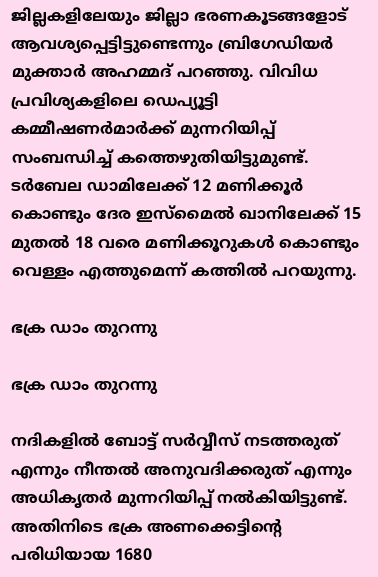ജില്ലകളിലേയും ജില്ലാ ഭരണകൂടങ്ങളോട് ആവശ്യപ്പെട്ടിട്ടുണ്ടെന്നും ബ്രിഗേഡിയര്‍ മുക്താര്‍ അഹമ്മദ് പറഞ്ഞു. വിവിധ പ്രവിശ്യകളിലെ ഡെപ്യൂട്ടി കമ്മീഷണര്‍മാര്‍ക്ക് മുന്നറിയിപ്പ് സംബന്ധിച്ച് കത്തെഴുതിയിട്ടുമുണ്ട്. ടര്‍ബേല ഡാമിലേക്ക് 12 മണിക്കൂര്‍ കൊണ്ടും ദേര ഇസ്‌മൈല്‍ ഖാനിലേക്ക് 15 മുതല്‍ 18 വരെ മണിക്കൂറുകള്‍ കൊണ്ടും വെള്ളം എത്തുമെന്ന് കത്തില്‍ പറയുന്നു.

ഭക്ര ഡാം തുറന്നു

ഭക്ര ഡാം തുറന്നു

നദികളില്‍ ബോട്ട് സര്‍വ്വീസ് നടത്തരുത് എന്നും നീന്തല്‍ അനുവദിക്കരുത് എന്നും അധികൃതര്‍ മുന്നറിയിപ്പ് നല്‍കിയിട്ടുണ്ട്. അതിനിടെ ഭക്ര അണക്കെട്ടിന്റെ പരിധിയായ 1680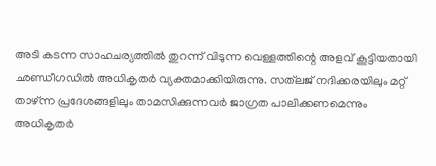അടി കടന്ന സാഹചര്യത്തില്‍ തുറന്ന് വിടുന്ന വെള്ളത്തിന്റെ അളവ് കൂട്ടിയതായി ഛണ്ഡീഗഡിൽ അധികൃതര്‍ വ്യക്തമാക്കിയിരുന്നു. സത്‌ലജ് നദിക്കരയിലും മറ്റ് താഴ്ന്ന പ്രദേശങ്ങളിലും താമസിക്കുന്നവര്‍ ജാഗ്രത പാലിക്കണമെന്നും അധികൃതര്‍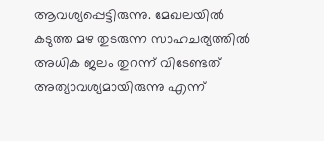ആവശ്യപ്പെട്ടിരുന്നു. മേഖലയില്‍ കടുത്ത മഴ തുടരുന്ന സാഹചര്യത്തില്‍ അധിക ജലം തുറന്ന് വിടേണ്ടത് അത്യാവശ്യമായിരുന്നു എന്ന്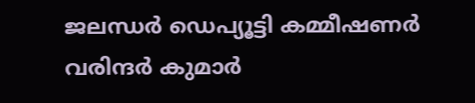ജലന്ധര്‍ ഡെപ്യൂട്ടി കമ്മീഷണര്‍ വരിന്ദര്‍ കുമാര്‍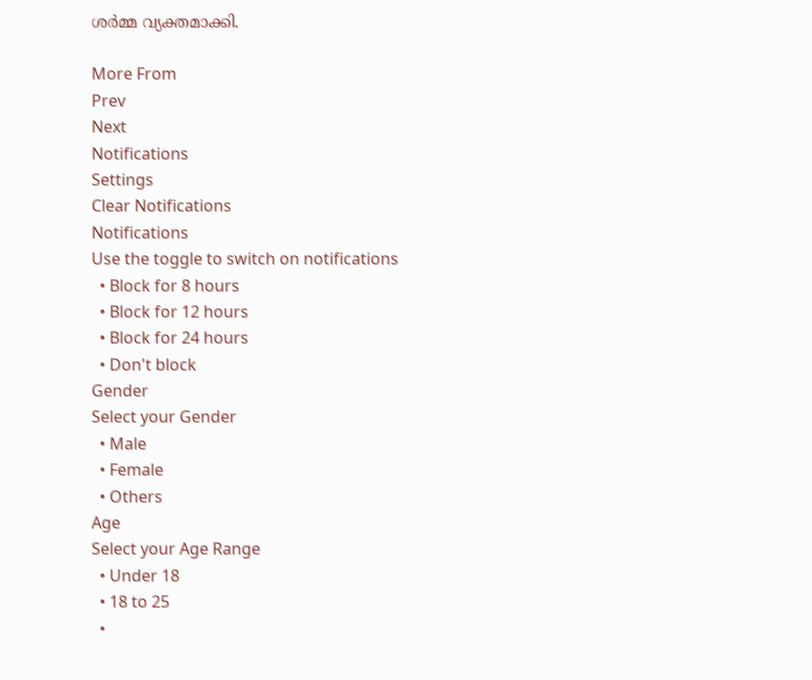ശര്‍മ്മ വ്യക്തമാക്കി.

More From
Prev
Next
Notifications
Settings
Clear Notifications
Notifications
Use the toggle to switch on notifications
  • Block for 8 hours
  • Block for 12 hours
  • Block for 24 hours
  • Don't block
Gender
Select your Gender
  • Male
  • Female
  • Others
Age
Select your Age Range
  • Under 18
  • 18 to 25
  •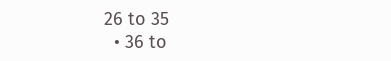26 to 35
  • 36 to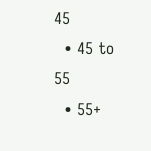45
  • 45 to 55
  • 55+